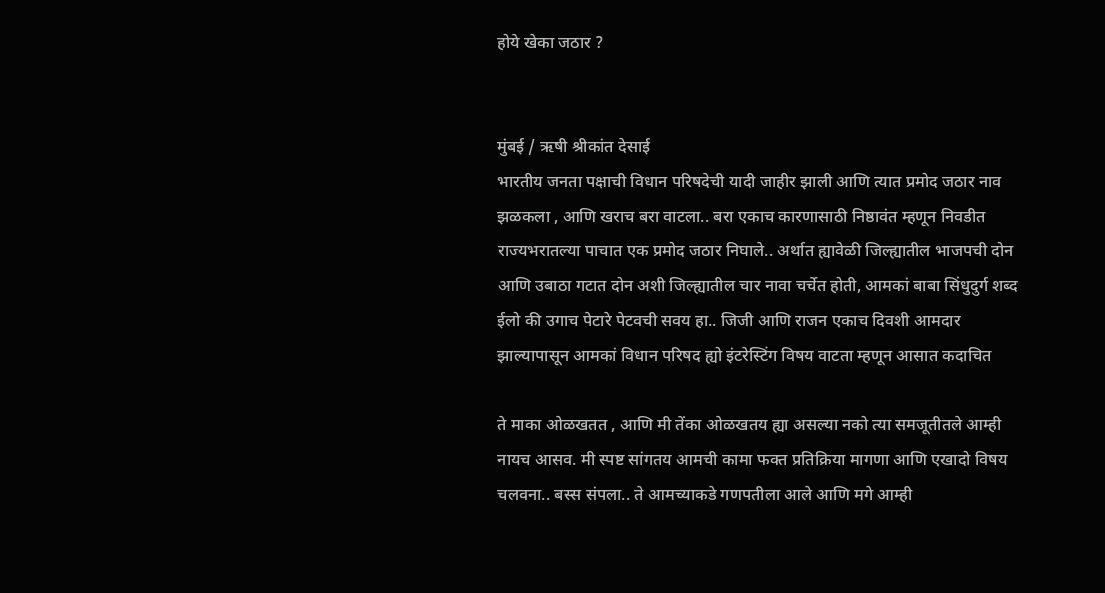होये खेका जठार ?


मुंबई / ऋषी श्रीकांत देसाई
भारतीय जनता पक्षाची विधान परिषदेची यादी जाहीर झाली आणि त्यात प्रमोद जठार नाव झळकला , आणि खराच बरा वाटला.. बरा एकाच कारणासाठी निष्ठावंत म्हणून निवडीत राज्यभरातल्या पाचात एक प्रमोद जठार निघाले.. अर्थात ह्यावेळी जिल्ह्यातील भाजपची दोन  आणि उबाठा गटात दोन अशी जिल्ह्यातील चार नावा चर्चेत होती, आमकां बाबा सिंधुदुर्ग शब्द ईलो की उगाच पेटारे पेटवची सवय हा.. जिजी आणि राजन एकाच दिवशी आमदार झाल्यापासून आमकां विधान परिषद ह्यो इंटरेस्टिंग विषय वाटता म्हणून आसात कदाचित

ते माका ओळखतत , आणि मी तेंका ओळखतय ह्या असल्या नको त्या समजूतीतले आम्ही नायच आसव. मी स्पष्ट सांगतय आमची कामा फक्त प्रतिक्रिया मागणा आणि एखादो विषय चलवना.. बस्स संपला.. ते आमच्याकडे गणपतीला आले आणि मगे आम्ही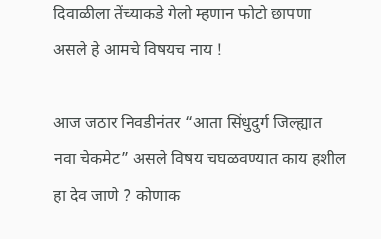दिवाळीला तेंच्याकडे गेलो म्हणान फोटो छापणा असले हे आमचे विषयच नाय !

आज जठार निवडीनंतर “आता सिंधुदुर्ग जिल्ह्यात नवा चेकमेट” असले विषय चघळवण्यात काय हशील हा देव जाणे ? कोणाक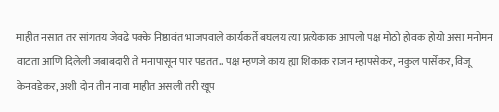माहीत नसात तर सांगतय जेवढे पक्के निष्ठावंत भाजपवाले कार्यकर्ते बघलय त्या प्रत्येकाक आपलो पक्ष मोठो होवक होयो असा मनोमन वाटता आणि दिलेली जबाबदारी ते मनापासून पार पडतत.. पक्ष म्हणजे काय ह्या शिकाक राजन म्हापसेकर, नकुल पार्सेकर, विजू केनवडेकर, अशी दोन तीन नावा माहीत असली तरी खूप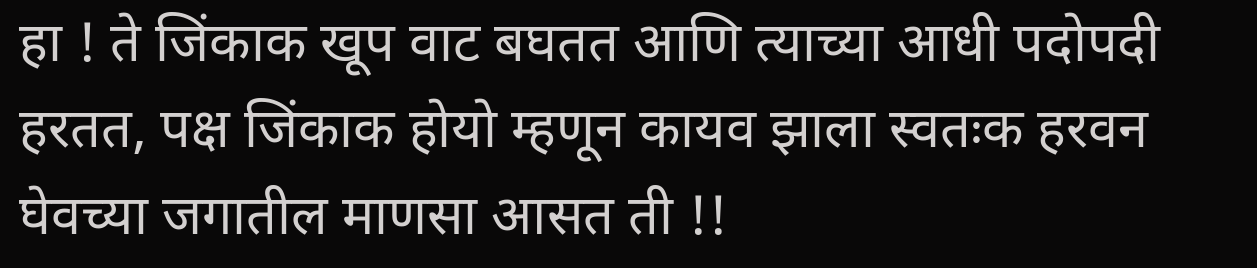हा ! ते जिंकाक खूप वाट बघतत आणि त्याच्या आधी पदोपदी हरतत, पक्ष जिंकाक होयो म्हणून कायव झाला स्वतःक हरवन घेवच्या जगातील माणसा आसत ती !!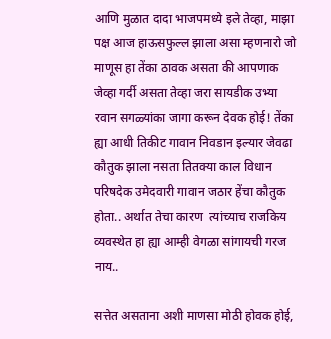आणि मुळात दादा भाजपमध्ये इले तेव्हा, माझा पक्ष आज हाऊसफुल्ल झाला असा म्हणनारो जो माणूस हा तेंका ठावक असता की आपणाक जेव्हा गर्दी असता तेव्हा जरा सायडीक उभ्या रवान सगळ्यांका जागा करून देवक होई! तेंका ह्या आधी तिकीट गावान निवडान इल्यार जेवढा कौतुक झाला नसता तितक्या काल विधान परिषदेक उमेदवारी गावान जठार हेंचा कौतुक होता.. अर्थात तेचा कारण  त्यांच्याच राजकिय व्यवस्थेत हा ह्या आम्ही वेगळा सांगायची गरज नाय..

सत्तेत असताना अशी माणसा मोठी होवक होई,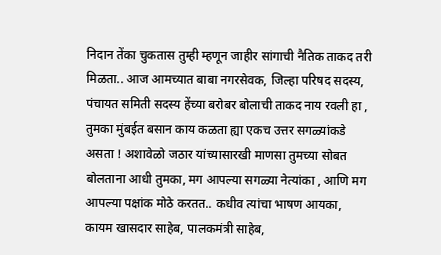निदान तेंका चुकतास तुम्ही म्हणून जाहीर सांगाची नैतिक ताकद तरी मिळता.. आज आमच्यात बाबा नगरसेवक, जिल्हा परिषद सदस्य, पंचायत समिती सदस्य हेंच्या बरोबर बोलाची ताकद नाय रवली हा , तुमका मुंबईत बसान काय कळता ह्या एकच उत्तर सगळ्यांकडे असता ! अशावेळो जठार यांच्यासारखी माणसा तुमच्या सोबत बोलताना आधी तुमका, मग आपल्या सगळ्या नेत्यांका , आणि मग आपल्या पक्षांक मोठे करतत.. कधीव त्यांचा भाषण आयका, कायम खासदार साहेब, पालकमंत्री साहेब,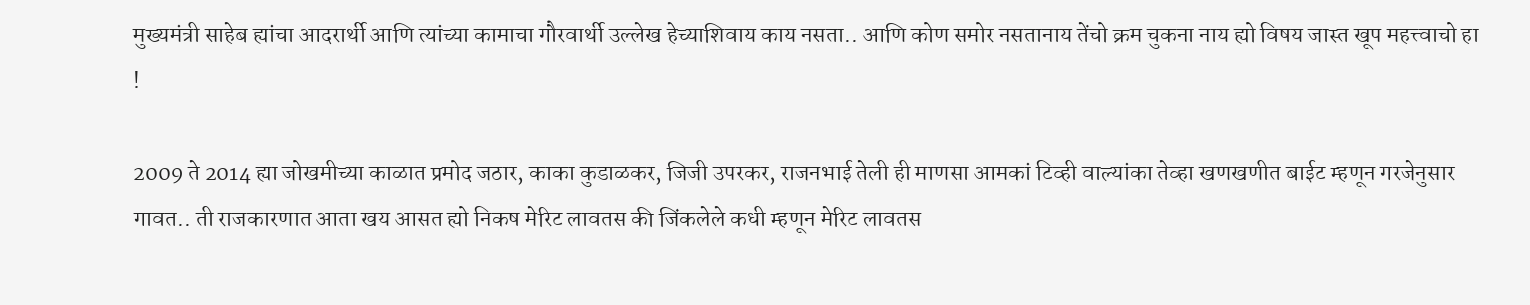मुख्यमंत्री साहेब ह्यांचा आदरार्थी आणि त्यांच्या कामाचा गौरवार्थी उल्लेख हेच्याशिवाय काय नसता.. आणि कोण समोर नसतानाय तेंचो क्रम चुकना नाय ह्यो विषय जास्त खूप महत्त्वाचो हा !

2009 ते 2014 ह्या जोखमीच्या काळात प्रमोद जठार, काका कुडाळकर, जिजी उपरकर, राजनभाई तेली ही माणसा आमकां टिव्ही वाल्यांका तेव्हा खणखणीत बाईट म्हणून गरजेनुसार गावत.. ती राजकारणात आता खय आसत ह्यो निकष मेरिट लावतस की जिंकलेले कधी म्हणून मेरिट लावतस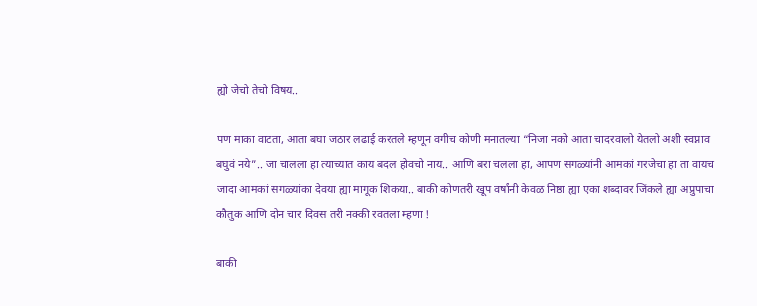ह्यो जेचो तेचो विषय..

पण माका वाटता, आता बघा जठार लढाई करतले म्हणून वगीच कोणी मनातल्या “निजा नको आता चादरवालो येतलो अशी स्वप्नाव बघुवं नये”.. जा चालला हा त्याच्यात काय बदल होवचो नाय.. आणि बरा चलला हा, आपण सगळ्यांनी आमकां गरजेचा हा ता वायच जादा आमकां सगळ्यांका देवया ह्या मागूक शिकया.. बाकी कोणतरी खूप वर्षांनी केवळ निष्ठा ह्या एका शब्दावर जिंकले ह्या अप्रुपाचा कौतुक आणि दोन चार दिवस तरी नक्की रवतला म्हणा !

बाकी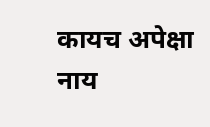कायच अपेक्षा नाय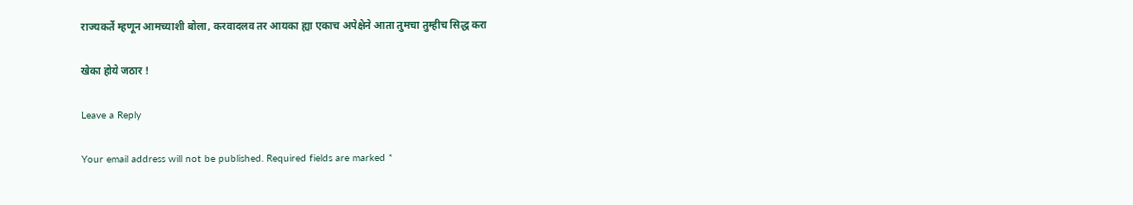राज्यकर्ते म्हणून आमच्याशी बोला, करवादलव तर आयका ह्या एकाच अपेक्षेने आता तुमचा तुम्हीच सिद्ध करा

खेका होये जठार !

Leave a Reply

Your email address will not be published. Required fields are marked *